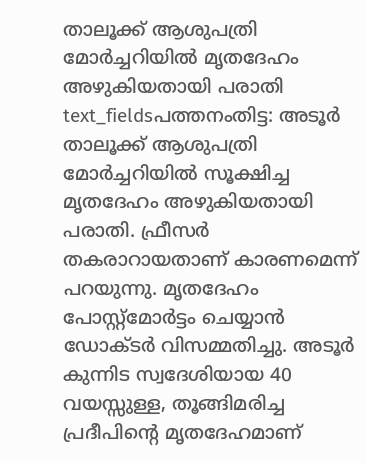താലൂക്ക് ആശുപത്രി മോർച്ചറിയിൽ മൃതദേഹം അഴുകിയതായി പരാതി
text_fieldsപത്തനംതിട്ട: അടൂർ താലൂക്ക് ആശുപത്രി മോർച്ചറിയിൽ സൂക്ഷിച്ച മൃതദേഹം അഴുകിയതായി പരാതി. ഫ്രീസർ തകരാറായതാണ് കാരണമെന്ന് പറയുന്നു. മൃതദേഹം പോസ്റ്റ്മോർട്ടം ചെയ്യാൻ ഡോക്ടർ വിസമ്മതിച്ചു. അടൂർ കുന്നിട സ്വദേശിയായ 40 വയസ്സുള്ള, തൂങ്ങിമരിച്ച പ്രദീപിന്റെ മൃതദേഹമാണ്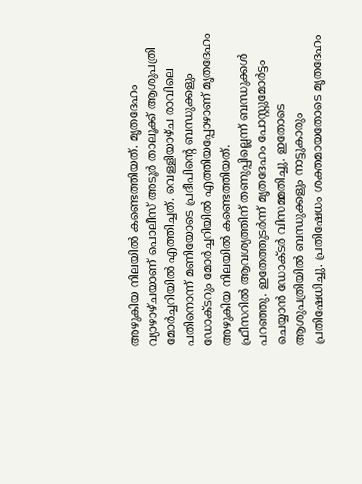അഴുകിയ നിലയിൽ കണ്ടെത്തിയത്. മൃതദേഹം വ്യാഴാഴ്ചയാണ് പൊലീസ് അടൂർ താലൂക്ക് ആശുപത്രി മോർച്ചറിയിൽ എത്തിച്ചത്. വെള്ളിയാഴ്ച രാവിലെ പതിനൊന്ന് മണിയോടെ പ്രദീപിന്റെ ബന്ധുക്കളും ഡോക്ടറും മോർച്ചറിയിൽ എത്തിയപ്പോഴാണ് മൃതദേഹം അഴുകിയ നിലയിൽ കണ്ടെത്തിയത്.
ഫ്രീസറിൽ ആവശ്യത്തിന് തണുപ്പില്ലെന്ന് ബന്ധുക്കൾ പറഞ്ഞു. ഇതേത്തുടർന്ന് മൃതദേഹം പോസ്റ്റുമോർട്ടം ചെയ്യാൻ ഡോക്ടർ വിസമ്മതിച്ചു. ഇതോടെ ആശുപത്രിയിൽ ബന്ധുക്കളും നാട്ടുകാരും പ്രതിഷേധിച്ചു. പ്രതിഷേധം ശക്തമായതോടെ മൃതദേഹം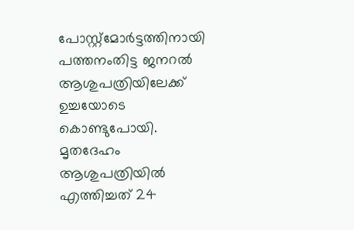പോസ്റ്റ്മോർട്ടത്തിനായി പത്തനംതിട്ട ജനറൽ ആശുപത്രിയിലേക്ക് ഉച്ചയോടെ കൊണ്ടുപോയി.
മൃതദേഹം ആശുപത്രിയിൽ എത്തിച്ചത് 24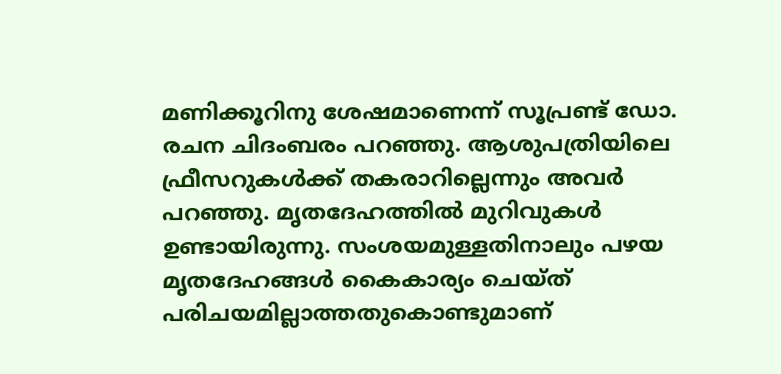മണിക്കൂറിനു ശേഷമാണെന്ന് സൂപ്രണ്ട് ഡോ. രചന ചിദംബരം പറഞ്ഞു. ആശുപത്രിയിലെ ഫ്രീസറുകൾക്ക് തകരാറില്ലെന്നും അവർ പറഞ്ഞു. മൃതദേഹത്തിൽ മുറിവുകൾ ഉണ്ടായിരുന്നു. സംശയമുള്ളതിനാലും പഴയ മൃതദേഹങ്ങൾ കൈകാര്യം ചെയ്ത് പരിചയമില്ലാത്തതുകൊണ്ടുമാണ്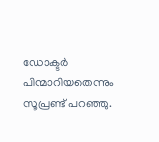ഡോക്ടർ പിന്മാറിയതെന്നും സൂപ്രണ്ട് പറഞ്ഞു.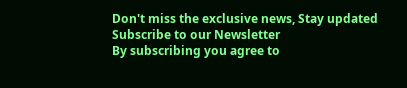Don't miss the exclusive news, Stay updated
Subscribe to our Newsletter
By subscribing you agree to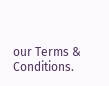our Terms & Conditions.